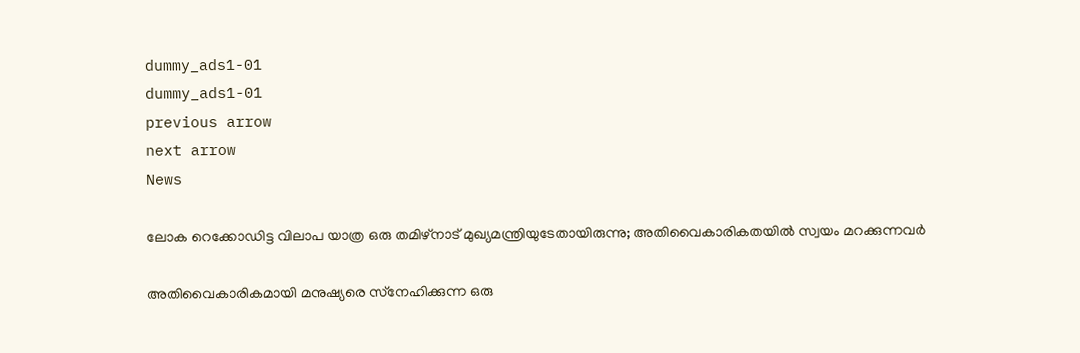dummy_ads1-01
dummy_ads1-01
previous arrow
next arrow
News

ലോക റെക്കോഡിട്ട വിലാപ യാത്ര ഒരു തമിഴ്നാട് മുഖ്യമന്ത്രിയുടേതായിരുന്നു; അതിവൈകാരികതയില്‍ സ്വയം മറക്കുന്നവര്‍

അതിവൈകാരികമായി മനുഷ്യരെ സ്‌നേഹിക്കുന്ന ഒരു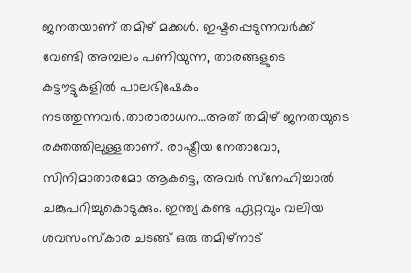ജനതയാണ് തമിഴ് മക്കള്‍. ഇഷ്ടപ്പെടുന്നവര്‍ക്ക് വേണ്ടി അമ്പലം പണിയുന്ന, താരങ്ങളുടെ കട്ടൗട്ടുകളില്‍ പാലഭിഷേകം നടത്തുന്നവര്‍.താരാരാധന…അത് തമിഴ് ജനതയുടെ രക്തത്തിലുള്ളതാണ്. രാഷ്ട്രീയ നേതാവോ, സിനിമാതാരമോ ആകട്ടെ, അവര്‍ സ്‌നേഹിച്ചാല്‍ ചങ്കുപറിച്ചുകൊടുക്കും. ഇന്ത്യ കണ്ട ഏറ്റവും വലിയ ശവസംസ്‌കാര ചടങ്ങ് ഒരു തമിഴ്‌നാട്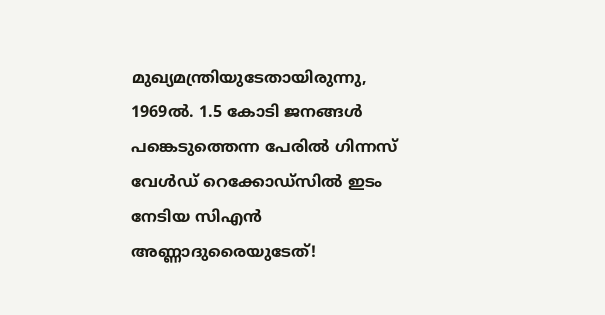മുഖ്യമന്ത്രിയുടേതായിരുന്നു, 1969ല്‍. 1.5 കോടി ജനങ്ങള്‍ പങ്കെടുത്തെന്ന പേരില്‍ ഗിന്നസ് വേള്‍ഡ് റെക്കോഡ്‌സില്‍ ഇടം നേടിയ സിഎന്‍ അണ്ണാദുരൈയുടേത്!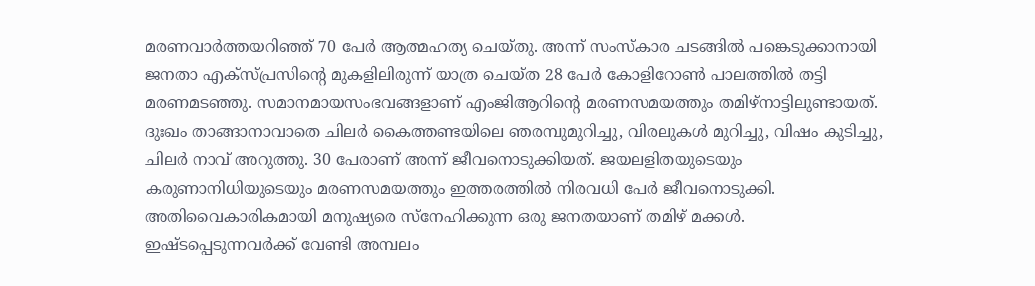മരണവാര്‍ത്തയറിഞ്ഞ് 70 പേര്‍ ആത്മഹത്യ ചെയ്തു. അന്ന് സംസ്‌കാര ചടങ്ങില്‍ പങ്കെടുക്കാനായി ജനതാ എക്‌സ്പ്രസിന്റെ മുകളിലിരുന്ന് യാത്ര ചെയ്ത 28 പേര്‍ കോളിറോണ്‍ പാലത്തില്‍ തട്ടി മരണമടഞ്ഞു. സമാനമായസംഭവങ്ങളാണ് എംജിആറിന്റെ മരണസമയത്തും തമിഴ്‌നാട്ടിലുണ്ടായത്. ദുഃഖം താങ്ങാനാവാതെ ചിലര്‍ കൈത്തണ്ടയിലെ ഞരമ്പുമുറിച്ചു, വിരലുകള്‍ മുറിച്ചു, വിഷം കുടിച്ചു, ചിലര്‍ നാവ് അറുത്തു. 30 പേരാണ് അന്ന് ജീവനൊടുക്കിയത്. ജയലളിതയുടെയും കരുണാനിധിയുടെയും മരണസമയത്തും ഇത്തരത്തില്‍ നിരവധി പേര്‍ ജീവനൊടുക്കി. അതിവൈകാരികമായി മനുഷ്യരെ സ്‌നേഹിക്കുന്ന ഒരു ജനതയാണ് തമിഴ് മക്കള്‍. ഇഷ്ടപ്പെടുന്നവര്‍ക്ക് വേണ്ടി അമ്പലം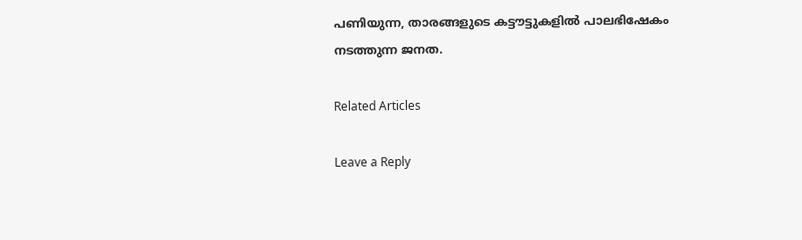പണിയുന്ന, താരങ്ങളുടെ കട്ടൗട്ടുകളില്‍ പാലഭിഷേകം നടത്തുന്ന ജനത.

Related Articles

Leave a Reply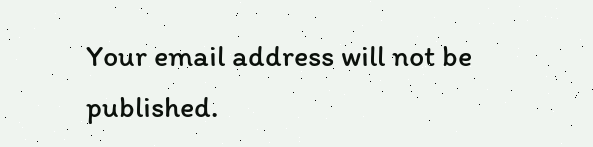Your email address will not be published.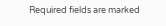Required fields are marked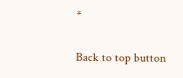*

Back to top button